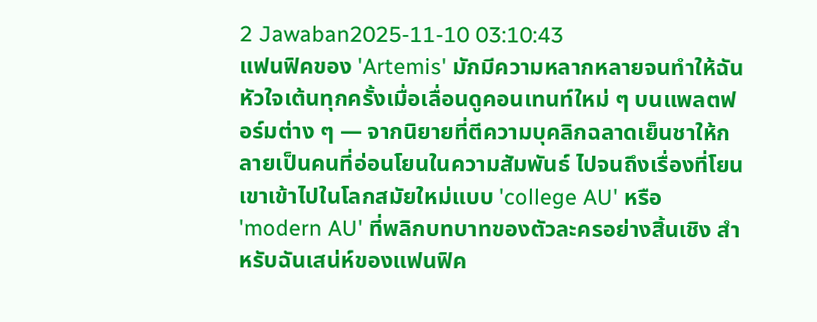2 Jawaban2025-11-10 03:10:43
แฟนฟิคของ 'Artemis' มักมีความหลากหลายจนทำให้ฉันหัวใจเต้นทุกครั้งเมื่อเลื่อนดูคอนเทนท์ใหม่ ๆ บนแพลตฟอร์มต่าง ๆ — จากนิยายที่ตีความบุคลิกฉลาดเย็นชาให้กลายเป็นคนที่อ่อนโยนในความสัมพันธ์ ไปจนถึงเรื่องที่โยนเขาเข้าไปในโลกสมัยใหม่แบบ 'college AU' หรือ 'modern AU' ที่พลิกบทบาทของตัวละครอย่างสิ้นเชิง สำหรับฉันเสน่ห์ของแฟนฟิค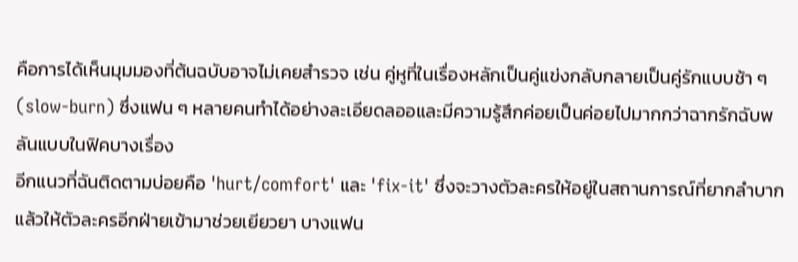คือการได้เห็นมุมมองที่ต้นฉบับอาจไม่เคยสำรวจ เช่น คู่หูที่ในเรื่องหลักเป็นคู่แข่งกลับกลายเป็นคู่รักแบบช้า ๆ (slow-burn) ซึ่งแฟน ๆ หลายคนทำได้อย่างละเอียดลออและมีความรู้สึกค่อยเป็นค่อยไปมากกว่าฉากรักฉับพลันแบบในฟิคบางเรื่อง
อีกแนวที่ฉันติดตามบ่อยคือ 'hurt/comfort' และ 'fix-it' ซึ่งจะวางตัวละครให้อยู่ในสถานการณ์ที่ยากลำบากแล้วให้ตัวละครอีกฝ่ายเข้ามาช่วยเยียวยา บางแฟน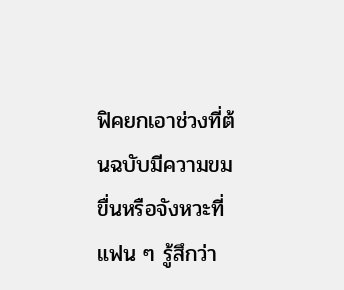ฟิคยกเอาช่วงที่ต้นฉบับมีความขมขื่นหรือจังหวะที่แฟน ๆ รู้สึกว่า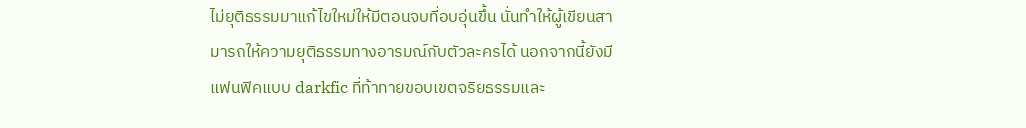ไม่ยุติธรรมมาแก้ไขใหม่ให้มีตอนจบที่อบอุ่นขึ้น นั่นทำให้ผู้เขียนสามารถให้ความยุติธรรมทางอารมณ์กับตัวละครได้ นอกจากนี้ยังมีแฟนฟิคแบบ darkfic ที่ท้าทายขอบเขตจริยธรรมและ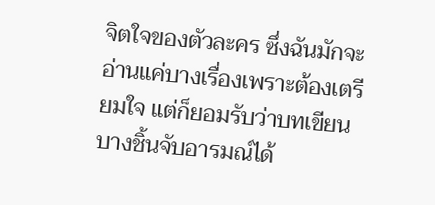จิตใจของตัวละคร ซึ่งฉันมักจะอ่านแค่บางเรื่องเพราะต้องเตรียมใจ แต่ก็ยอมรับว่าบทเขียนบางชิ้นจับอารมณ์ได้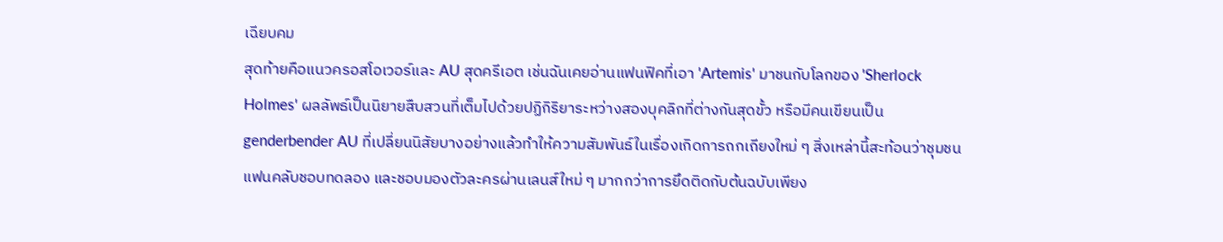เฉียบคม
สุดท้ายคือแนวครอสโอเวอร์และ AU สุดครีเอต เช่นฉันเคยอ่านแฟนฟิคที่เอา 'Artemis' มาชนกับโลกของ 'Sherlock Holmes' ผลลัพธ์เป็นนิยายสืบสวนที่เต็มไปด้วยปฏิกิริยาระหว่างสองบุคลิกที่ต่างกันสุดขั้ว หรือมีคนเขียนเป็น genderbender AU ที่เปลี่ยนนิสัยบางอย่างแล้วทำให้ความสัมพันธ์ในเรื่องเกิดการถกเถียงใหม่ ๆ สิ่งเหล่านี้สะท้อนว่าชุมชนแฟนคลับชอบทดลอง และชอบมองตัวละครผ่านเลนส์ใหม่ ๆ มากกว่าการยึดติดกับต้นฉบับเพียง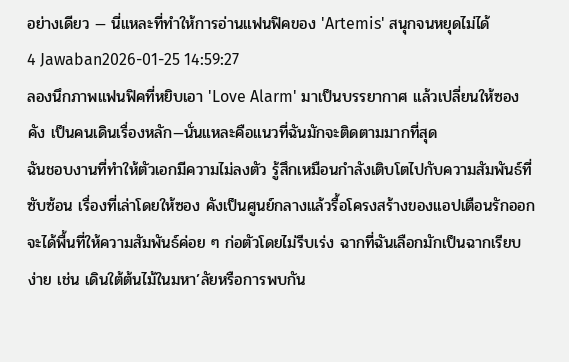อย่างเดียว — นี่แหละที่ทำให้การอ่านแฟนฟิคของ 'Artemis' สนุกจนหยุดไม่ได้
4 Jawaban2026-01-25 14:59:27
ลองนึกภาพแฟนฟิคที่หยิบเอา 'Love Alarm' มาเป็นบรรยากาศ แล้วเปลี่ยนให้ซอง คัง เป็นคนเดินเรื่องหลัก—นั่นแหละคือแนวที่ฉันมักจะติดตามมากที่สุด
ฉันชอบงานที่ทำให้ตัวเอกมีความไม่ลงตัว รู้สึกเหมือนกำลังเติบโตไปกับความสัมพันธ์ที่ซับซ้อน เรื่องที่เล่าโดยให้ซอง คังเป็นศูนย์กลางแล้วรื้อโครงสร้างของแอปเตือนรักออก จะได้พื้นที่ให้ความสัมพันธ์ค่อย ๆ ก่อตัวโดยไม่รีบเร่ง ฉากที่ฉันเลือกมักเป็นฉากเรียบง่าย เช่น เดินใต้ต้นไม้ในมหา’ลัยหรือการพบกัน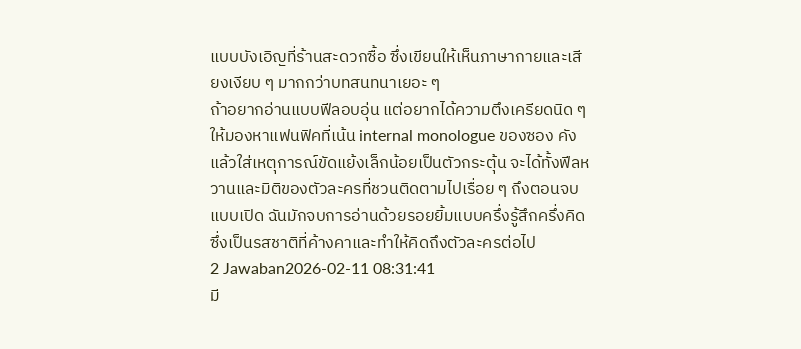แบบบังเอิญที่ร้านสะดวกซื้อ ซึ่งเขียนให้เห็นภาษากายและเสียงเงียบ ๆ มากกว่าบทสนทนาเยอะ ๆ
ถ้าอยากอ่านแบบฟีลอบอุ่น แต่อยากได้ความตึงเครียดนิด ๆ ให้มองหาแฟนฟิคที่เน้น internal monologue ของซอง คัง แล้วใส่เหตุการณ์ขัดแย้งเล็กน้อยเป็นตัวกระตุ้น จะได้ทั้งฟีลหวานและมิติของตัวละครที่ชวนติดตามไปเรื่อย ๆ ถึงตอนจบแบบเปิด ฉันมักจบการอ่านด้วยรอยยิ้มแบบครึ่งรู้สึกครึ่งคิด ซึ่งเป็นรสชาติที่ค้างคาและทำให้คิดถึงตัวละครต่อไป
2 Jawaban2026-02-11 08:31:41
มี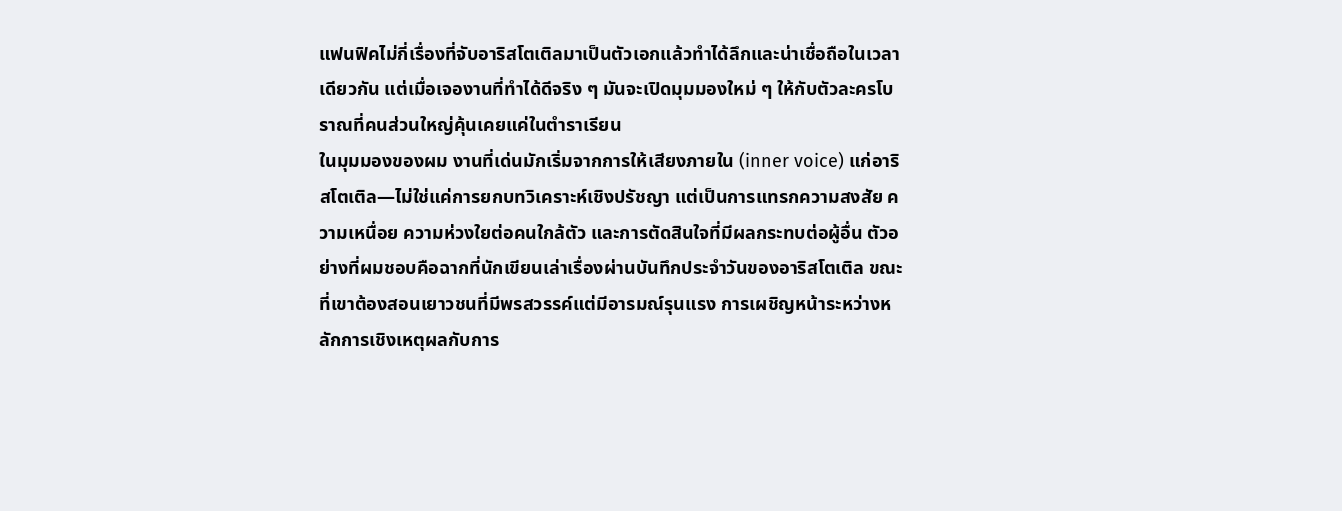แฟนฟิคไม่กี่เรื่องที่จับอาริสโตเติลมาเป็นตัวเอกแล้วทำได้ลึกและน่าเชื่อถือในเวลาเดียวกัน แต่เมื่อเจองานที่ทำได้ดีจริง ๆ มันจะเปิดมุมมองใหม่ ๆ ให้กับตัวละครโบราณที่คนส่วนใหญ่คุ้นเคยแค่ในตำราเรียน
ในมุมมองของผม งานที่เด่นมักเริ่มจากการให้เสียงภายใน (inner voice) แก่อาริสโตเติล—ไม่ใช่แค่การยกบทวิเคราะห์เชิงปรัชญา แต่เป็นการแทรกความสงสัย ความเหนื่อย ความห่วงใยต่อคนใกล้ตัว และการตัดสินใจที่มีผลกระทบต่อผู้อื่น ตัวอย่างที่ผมชอบคือฉากที่นักเขียนเล่าเรื่องผ่านบันทึกประจำวันของอาริสโตเติล ขณะที่เขาต้องสอนเยาวชนที่มีพรสวรรค์แต่มีอารมณ์รุนแรง การเผชิญหน้าระหว่างหลักการเชิงเหตุผลกับการ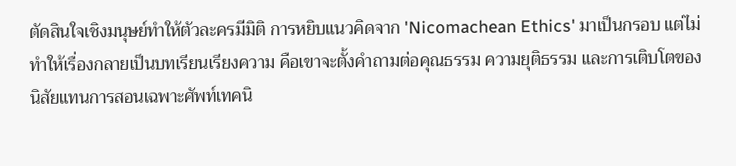ตัดสินใจเชิงมนุษย์ทำให้ตัวละครมีมิติ การหยิบแนวคิดจาก 'Nicomachean Ethics' มาเป็นกรอบ แต่ไม่ทำให้เรื่องกลายเป็นบทเรียนเรียงความ คือเขาจะตั้งคำถามต่อคุณธรรม ความยุติธรรม และการเติบโตของนิสัยแทนการสอนเฉพาะศัพท์เทคนิ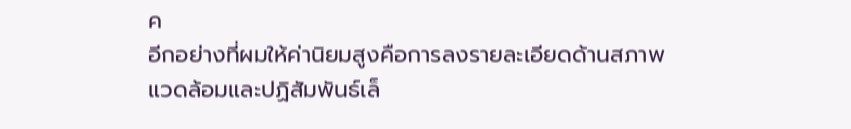ค
อีกอย่างที่ผมให้ค่านิยมสูงคือการลงรายละเอียดด้านสภาพแวดล้อมและปฏิสัมพันธ์เล็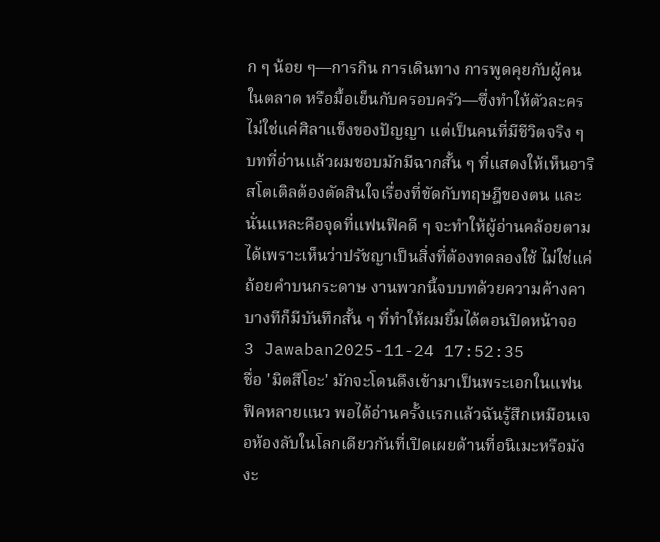ก ๆ น้อย ๆ—การกิน การเดินทาง การพูดคุยกับผู้คนในตลาด หรือมื้อเย็นกับครอบครัว—ซึ่งทำให้ตัวละครไม่ใช่แค่ศิลาแข็งของปัญญา แต่เป็นคนที่มีชีวิตจริง ๆ บทที่อ่านแล้วผมชอบมักมีฉากสั้น ๆ ที่แสดงให้เห็นอาริสโตเติลต้องตัดสินใจเรื่องที่ขัดกับทฤษฎีของตน และนั่นแหละคือจุดที่แฟนฟิคดี ๆ จะทำให้ผู้อ่านคล้อยตามได้เพราะเห็นว่าปรัชญาเป็นสิ่งที่ต้องทดลองใช้ ไม่ใช่แค่ถ้อยคำบนกระดาษ งานพวกนี้จบบทด้วยความค้างคา บางทีก็มีบันทึกสั้น ๆ ที่ทำให้ผมยิ้มได้ตอนปิดหน้าจอ
3 Jawaban2025-11-24 17:52:35
ชื่อ 'มิตสึโอะ' มักจะโดนดึงเข้ามาเป็นพระเอกในแฟนฟิคหลายแนว พอได้อ่านครั้งแรกแล้วฉันรู้สึกเหมือนเจอห้องลับในโลกเดียวกันที่เปิดเผยด้านที่อนิเมะหรือมังงะ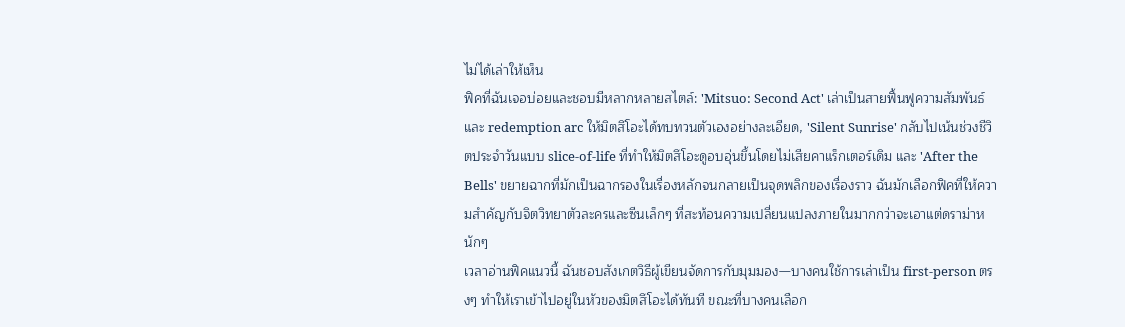ไม่ได้เล่าให้เห็น
ฟิคที่ฉันเจอบ่อยและชอบมีหลากหลายสไตล์: 'Mitsuo: Second Act' เล่าเป็นสายฟื้นฟูความสัมพันธ์และ redemption arc ให้มิตสึโอะได้ทบทวนตัวเองอย่างละเอียด, 'Silent Sunrise' กลับไปเน้นช่วงชีวิตประจำวันแบบ slice-of-life ที่ทำให้มิตสึโอะดูอบอุ่นขึ้นโดยไม่เสียคาแร็กเตอร์เดิม และ 'After the Bells' ขยายฉากที่มักเป็นฉากรองในเรื่องหลักจนกลายเป็นจุดพลิกของเรื่องราว ฉันมักเลือกฟิคที่ให้ความสำคัญกับจิตวิทยาตัวละครและซีนเล็กๆ ที่สะท้อนความเปลี่ยนแปลงภายในมากกว่าจะเอาแต่ดราม่าหนักๆ
เวลาอ่านฟิคแนวนี้ ฉันชอบสังเกตวิธีผู้เขียนจัดการกับมุมมอง—บางคนใช้การเล่าเป็น first-person ตรงๆ ทำให้เราเข้าไปอยู่ในหัวของมิตสึโอะได้ทันที ขณะที่บางคนเลือก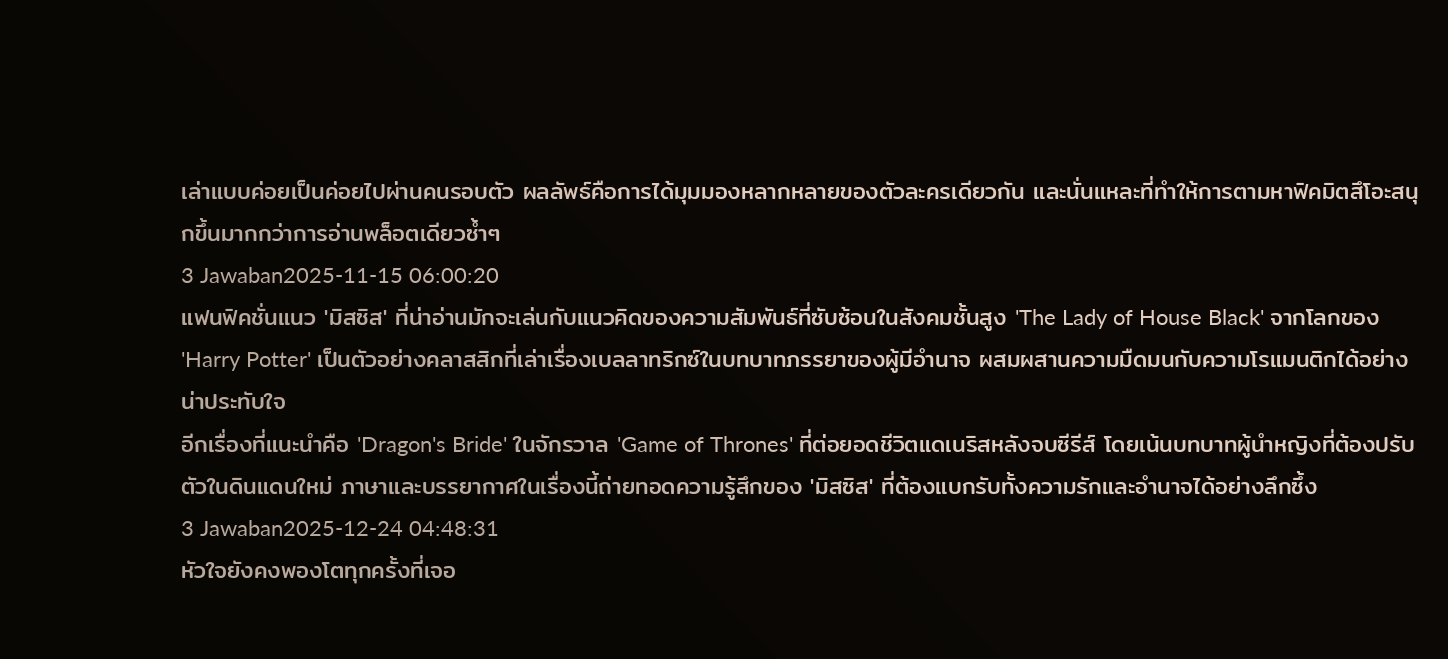เล่าแบบค่อยเป็นค่อยไปผ่านคนรอบตัว ผลลัพธ์คือการได้มุมมองหลากหลายของตัวละครเดียวกัน และนั่นแหละที่ทำให้การตามหาฟิคมิตสึโอะสนุกขึ้นมากกว่าการอ่านพล็อตเดียวซ้ำๆ
3 Jawaban2025-11-15 06:00:20
แฟนฟิคชั่นแนว 'มิสซิส' ที่น่าอ่านมักจะเล่นกับแนวคิดของความสัมพันธ์ที่ซับซ้อนในสังคมชั้นสูง 'The Lady of House Black' จากโลกของ 'Harry Potter' เป็นตัวอย่างคลาสสิกที่เล่าเรื่องเบลลาทริกซ์ในบทบาทภรรยาของผู้มีอำนาจ ผสมผสานความมืดมนกับความโรแมนติกได้อย่างน่าประทับใจ
อีกเรื่องที่แนะนำคือ 'Dragon's Bride' ในจักรวาล 'Game of Thrones' ที่ต่อยอดชีวิตแดเนริสหลังจบซีรีส์ โดยเน้นบทบาทผู้นำหญิงที่ต้องปรับตัวในดินแดนใหม่ ภาษาและบรรยากาศในเรื่องนี้ถ่ายทอดความรู้สึกของ 'มิสซิส' ที่ต้องแบกรับทั้งความรักและอำนาจได้อย่างลึกซึ้ง
3 Jawaban2025-12-24 04:48:31
หัวใจยังคงพองโตทุกครั้งที่เจอ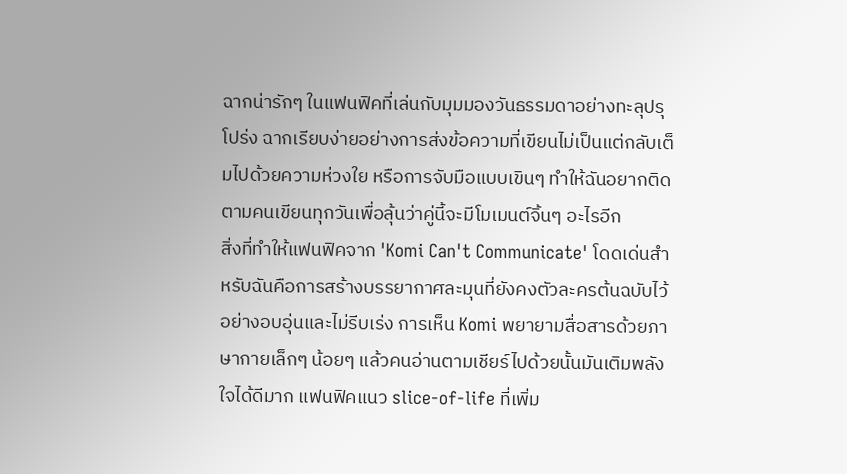ฉากน่ารักๆ ในแฟนฟิคที่เล่นกับมุมมองวันธรรมดาอย่างทะลุปรุโปร่ง ฉากเรียบง่ายอย่างการส่งข้อความที่เขียนไม่เป็นแต่กลับเต็มไปด้วยความห่วงใย หรือการจับมือแบบเขินๆ ทำให้ฉันอยากติดตามคนเขียนทุกวันเพื่อลุ้นว่าคู่นี้จะมีโมเมนต์จิ้นๆ อะไรอีก
สิ่งที่ทำให้แฟนฟิคจาก 'Komi Can't Communicate' โดดเด่นสำหรับฉันคือการสร้างบรรยากาศละมุนที่ยังคงตัวละครต้นฉบับไว้อย่างอบอุ่นและไม่รีบเร่ง การเห็น Komi พยายามสื่อสารด้วยภาษากายเล็กๆ น้อยๆ แล้วคนอ่านตามเชียร์ไปด้วยนั้นมันเติมพลังใจได้ดีมาก แฟนฟิคแนว slice-of-life ที่เพิ่ม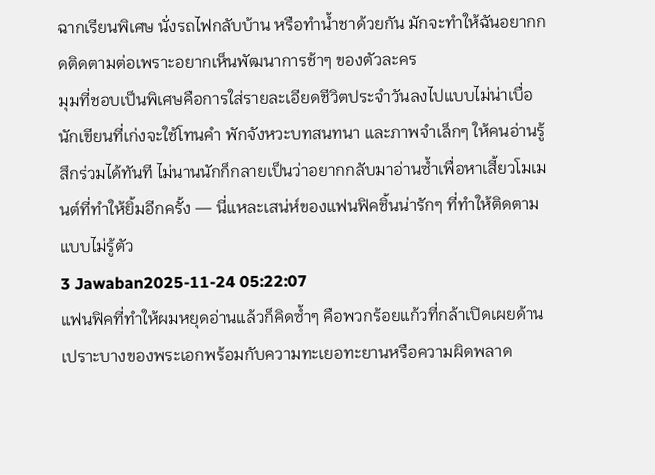ฉากเรียนพิเศษ นั่งรถไฟกลับบ้าน หรือทำน้ำชาด้วยกัน มักจะทำให้ฉันอยากกดติดตามต่อเพราะอยากเห็นพัฒนาการช้าๆ ของตัวละคร
มุมที่ชอบเป็นพิเศษคือการใส่รายละเอียดชีวิตประจำวันลงไปแบบไม่น่าเบื่อ นักเขียนที่เก่งจะใช้โทนคำ พักจังหวะบทสนทนา และภาพจำเล็กๆ ให้คนอ่านรู้สึกร่วมได้ทันที ไม่นานนักก็กลายเป็นว่าอยากกลับมาอ่านซ้ำเพื่อหาเสี้ยวโมเมนต์ที่ทำให้ยิ้มอีกครั้ง — นี่แหละเสน่ห์ของแฟนฟิคชิ้นน่ารักๆ ที่ทำให้ติดตามแบบไม่รู้ตัว
3 Jawaban2025-11-24 05:22:07
แฟนฟิคที่ทำให้ผมหยุดอ่านแล้วก็คิดซ้ำๆ คือพวกร้อยแก้วที่กล้าเปิดเผยด้านเปราะบางของพระเอกพร้อมกับความทะเยอทะยานหรือความผิดพลาด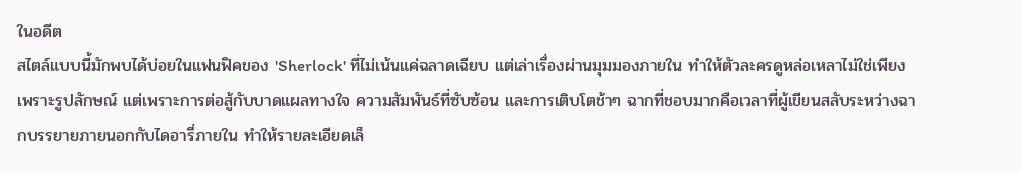ในอดีต
สไตล์แบบนี้มักพบได้บ่อยในแฟนฟิคของ 'Sherlock' ที่ไม่เน้นแค่ฉลาดเฉียบ แต่เล่าเรื่องผ่านมุมมองภายใน ทำให้ตัวละครดูหล่อเหลาไม่ใช่เพียงเพราะรูปลักษณ์ แต่เพราะการต่อสู้กับบาดแผลทางใจ ความสัมพันธ์ที่ซับซ้อน และการเติบโตช้าๆ ฉากที่ชอบมากคือเวลาที่ผู้เขียนสลับระหว่างฉากบรรยายภายนอกกับไดอารี่ภายใน ทำให้รายละเอียดเล็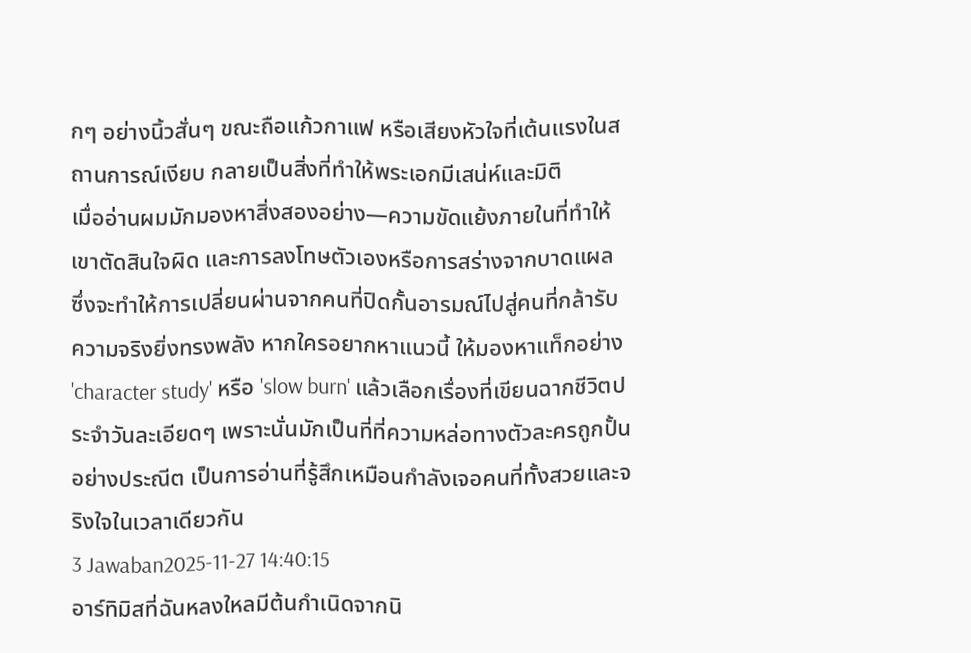กๆ อย่างนิ้วสั่นๆ ขณะถือแก้วกาแฟ หรือเสียงหัวใจที่เต้นแรงในสถานการณ์เงียบ กลายเป็นสิ่งที่ทำให้พระเอกมีเสน่ห์และมิติ
เมื่ออ่านผมมักมองหาสิ่งสองอย่าง—ความขัดแย้งภายในที่ทำให้เขาตัดสินใจผิด และการลงโทษตัวเองหรือการสร่างจากบาดแผล ซึ่งจะทำให้การเปลี่ยนผ่านจากคนที่ปิดกั้นอารมณ์ไปสู่คนที่กล้ารับความจริงยิ่งทรงพลัง หากใครอยากหาแนวนี้ ให้มองหาแท็กอย่าง 'character study' หรือ 'slow burn' แล้วเลือกเรื่องที่เขียนฉากชีวิตประจำวันละเอียดๆ เพราะนั่นมักเป็นที่ที่ความหล่อทางตัวละครถูกปั้นอย่างประณีต เป็นการอ่านที่รู้สึกเหมือนกำลังเจอคนที่ทั้งสวยและจริงใจในเวลาเดียวกัน
3 Jawaban2025-11-27 14:40:15
อาร์ทิมิสที่ฉันหลงใหลมีต้นกำเนิดจากนิ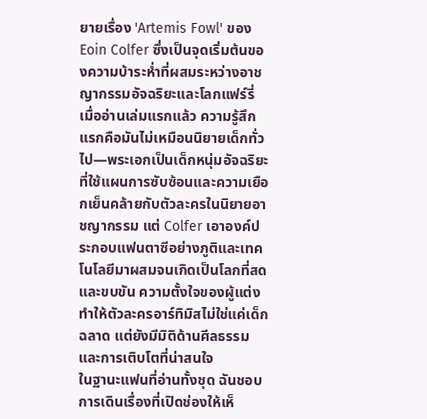ยายเรื่อง 'Artemis Fowl' ของ Eoin Colfer ซึ่งเป็นจุดเริ่มต้นของความบ้าระห่ำที่ผสมระหว่างอาชญากรรมอัจฉริยะและโลกแฟร์รี่
เมื่ออ่านเล่มแรกแล้ว ความรู้สึกแรกคือมันไม่เหมือนนิยายเด็กทั่วไป—พระเอกเป็นเด็กหนุ่มอัจฉริยะที่ใช้แผนการซับซ้อนและความเยือกเย็นคล้ายกับตัวละครในนิยายอาชญากรรม แต่ Colfer เอาองค์ประกอบแฟนตาซีอย่างภูติและเทคโนโลยีมาผสมจนเกิดเป็นโลกที่สดและขบขัน ความตั้งใจของผู้แต่งทำให้ตัวละครอาร์ทิมิสไม่ใช่แค่เด็กฉลาด แต่ยังมีมิติด้านศีลธรรมและการเติบโตที่น่าสนใจ
ในฐานะแฟนที่อ่านทั้งชุด ฉันชอบการเดินเรื่องที่เปิดช่องให้เห็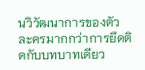นวิวัฒนาการของตัวละครมากกว่าการยึดติดกับบทบาทเดียว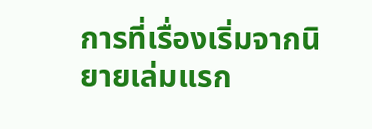การที่เรื่องเริ่มจากนิยายเล่มแรก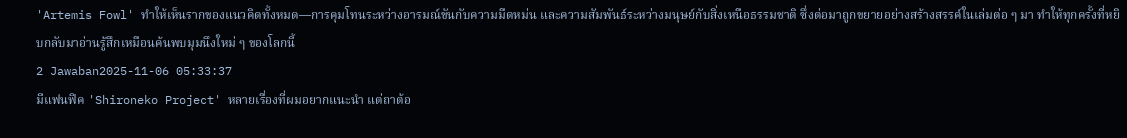'Artemis Fowl' ทำให้เห็นรากของแนวคิดทั้งหมด—การคุมโทนระหว่างอารมณ์ขันกับความมืดหม่น และความสัมพันธ์ระหว่างมนุษย์กับสิ่งเหนือธรรมชาติ ซึ่งต่อมาถูกขยายอย่างสร้างสรรค์ในเล่มต่อ ๆ มา ทำให้ทุกครั้งที่หยิบกลับมาอ่านรู้สึกเหมือนค้นพบมุมนึงใหม่ ๆ ของโลกนี้
2 Jawaban2025-11-06 05:33:37
มีแฟนฟิค 'Shironeko Project' หลายเรื่องที่ผมอยากแนะนำ แต่ถาต้อ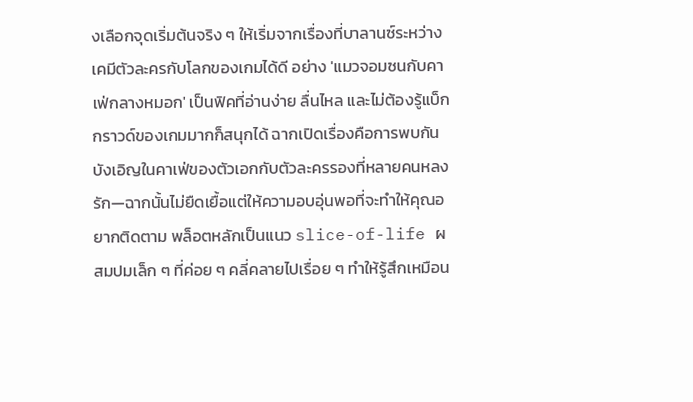งเลือกจุดเริ่มต้นจริง ๆ ให้เริ่มจากเรื่องที่บาลานซ์ระหว่างเคมีตัวละครกับโลกของเกมได้ดี อย่าง 'แมวจอมซนกับคาเฟ่กลางหมอก' เป็นฟิคที่อ่านง่าย ลื่นไหล และไม่ต้องรู้แบ็กกราวด์ของเกมมากก็สนุกได้ ฉากเปิดเรื่องคือการพบกันบังเอิญในคาเฟ่ของตัวเอกกับตัวละครรองที่หลายคนหลงรัก—ฉากนั้นไม่ยืดเยื้อแต่ให้ความอบอุ่นพอที่จะทำให้คุณอยากติดตาม พล็อตหลักเป็นแนว slice-of-life ผสมปมเล็ก ๆ ที่ค่อย ๆ คลี่คลายไปเรื่อย ๆ ทำให้รู้สึกเหมือน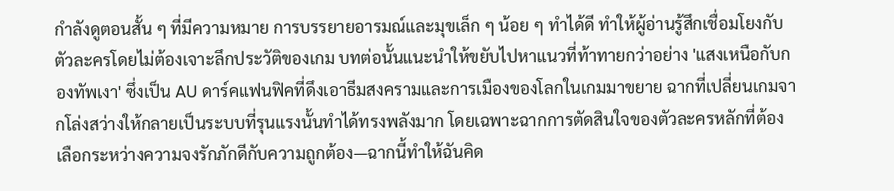กำลังดูตอนสั้น ๆ ที่มีความหมาย การบรรยายอารมณ์และมุขเล็ก ๆ น้อย ๆ ทำได้ดี ทำให้ผู้อ่านรู้สึกเชื่อมโยงกับตัวละครโดยไม่ต้องเจาะลึกประวัติของเกม บทต่อนั้นแนะนำให้ขยับไปหาแนวที่ท้าทายกว่าอย่าง 'แสงเหนือกับกองทัพเงา' ซึ่งเป็น AU ดาร์คแฟนฟิคที่ดึงเอาธีมสงครามและการเมืองของโลกในเกมมาขยาย ฉากที่เปลี่ยนเกมจากโล่งสว่างให้กลายเป็นระบบที่รุนแรงนั้นทำได้ทรงพลังมาก โดยเฉพาะฉากการตัดสินใจของตัวละครหลักที่ต้องเลือกระหว่างความจงรักภักดีกับความถูกต้อง—ฉากนี้ทำให้ฉันคิด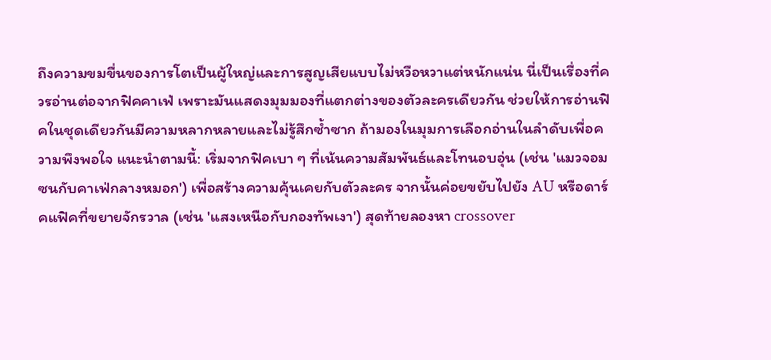ถึงความขมขื่นของการโตเป็นผู้ใหญ่และการสูญเสียแบบไม่หวือหวาแต่หนักแน่น นี่เป็นเรื่องที่ควรอ่านต่อจากฟิคคาเฟ่ เพราะมันแสดงมุมมองที่แตกต่างของตัวละครเดียวกัน ช่วยให้การอ่านฟิคในชุดเดียวกันมีความหลากหลายและไม่รู้สึกซ้ำซาก ถ้ามองในมุมการเลือกอ่านในลำดับเพื่อความพึงพอใจ แนะนำตามนี้: เริ่มจากฟิคเบา ๆ ที่เน้นความสัมพันธ์และโทนอบอุ่น (เช่น 'แมวจอมซนกับคาเฟ่กลางหมอก') เพื่อสร้างความคุ้นเคยกับตัวละคร จากนั้นค่อยขยับไปยัง AU หรือดาร์คแฟิคที่ขยายจักรวาล (เช่น 'แสงเหนือกับกองทัพเงา') สุดท้ายลองหา crossover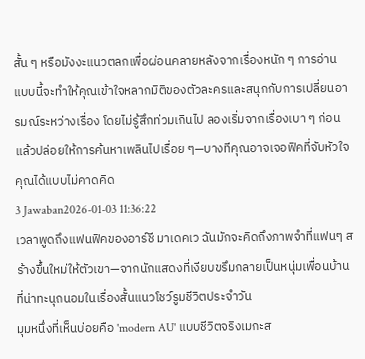สั้น ๆ หรือมังงะแนวตลกเพื่อผ่อนคลายหลังจากเรื่องหนัก ๆ การอ่านแบบนี้จะทำให้คุณเข้าใจหลากมิติของตัวละครและสนุกกับการเปลี่ยนอารมณ์ระหว่างเรื่อง โดยไม่รู้สึกท่วมเกินไป ลองเริ่มจากเรื่องเบา ๆ ก่อน แล้วปล่อยให้การค้นหาเพลินไปเรื่อย ๆ—บางทีคุณอาจเจอฟิคที่จับหัวใจคุณได้แบบไม่คาดคิด
3 Jawaban2026-01-03 11:36:22
เวลาพูดถึงแฟนฟิคของอาร์ชี มาเดคเว ฉันมักจะคิดถึงภาพจำที่แฟนๆ สร้างขึ้นใหม่ให้ตัวเขา—จากนักแสดงที่เงียบขรึมกลายเป็นหนุ่มเพื่อนบ้านที่น่าทะนุถนอมในเรื่องสั้นแนวโชว์รูมชีวิตประจำวัน
มุมหนึ่งที่เห็นบ่อยคือ 'modern AU' แบบชีวิตจริงเมกะส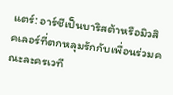แตร์: อาร์ชีเป็นบาริสต้าหรือมิวสิคเลอร์ที่ตกหลุมรักกับเพื่อนร่วมคณะละครเวที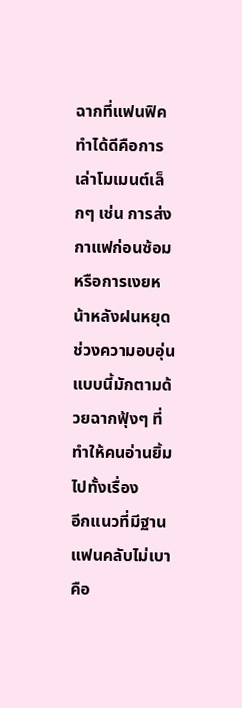ฉากที่แฟนฟิคทำได้ดีคือการเล่าโมเมนต์เล็กๆ เช่น การส่งกาแฟก่อนซ้อม หรือการเงยหน้าหลังฝนหยุด ช่วงความอบอุ่นแบบนี้มักตามด้วยฉากฟุ้งๆ ที่ทำให้คนอ่านยิ้มไปทั้งเรื่อง
อีกแนวที่มีฐานแฟนคลับไม่เบาคือ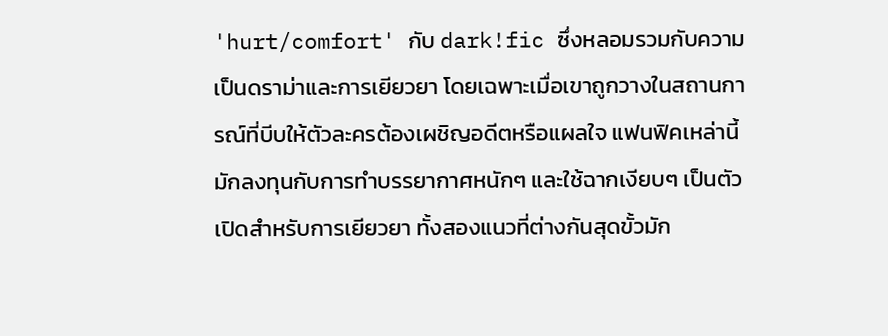'hurt/comfort' กับ dark!fic ซึ่งหลอมรวมกับความเป็นดราม่าและการเยียวยา โดยเฉพาะเมื่อเขาถูกวางในสถานการณ์ที่บีบให้ตัวละครต้องเผชิญอดีตหรือแผลใจ แฟนฟิคเหล่านี้มักลงทุนกับการทำบรรยากาศหนักๆ และใช้ฉากเงียบๆ เป็นตัวเปิดสำหรับการเยียวยา ทั้งสองแนวที่ต่างกันสุดขั้วมัก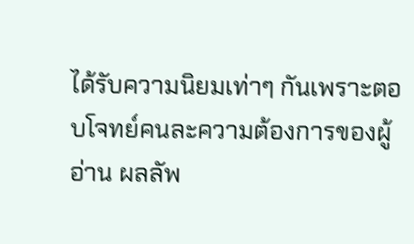ได้รับความนิยมเท่าๆ กันเพราะตอบโจทย์คนละความต้องการของผู้อ่าน ผลลัพ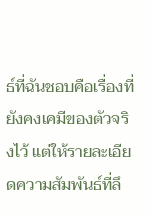ธ์ที่ฉันชอบคือเรื่องที่ยังคงเคมีของตัวจริงไว้ แต่ให้รายละเอียดความสัมพันธ์ที่ลึ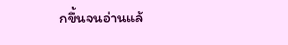กขึ้นจนอ่านแล้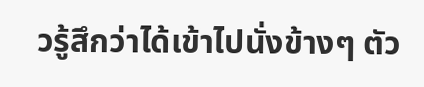วรู้สึกว่าได้เข้าไปนั่งข้างๆ ตัว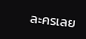ละครเลย